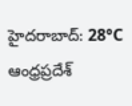హైదరాబాద్: 28°C
ఆంధ్రప్రదేశ్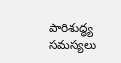పారిశుద్ధ్య సమస్యలు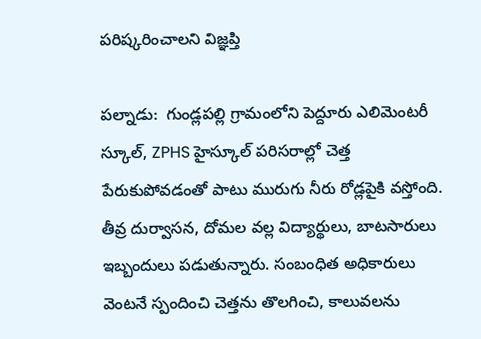పరిష్కరించాలని విజ్ఞప్తి

పల్నాడు:  గుండ్లపల్లి గ్రామంలోని పెద్దూరు ఎలిమెంటరీ స్కూల్, ZPHS హైస్కూల్ పరిసరాల్లో చెత్త పేరుకుపోవడంతో పాటు మురుగు నీరు రోడ్లపైకి వస్తోంది. తీవ్ర దుర్వాసన, దోమల వల్ల విద్యార్థులు, బాటసారులు ఇబ్బందులు పడుతున్నారు. సంబంధిత అధికారులు వెంటనే స్పందించి చెత్తను తొలగించి, కాలువలను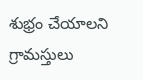శుభ్రం చేయాలని గ్రామస్తులు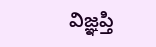విజ్ఞప్తి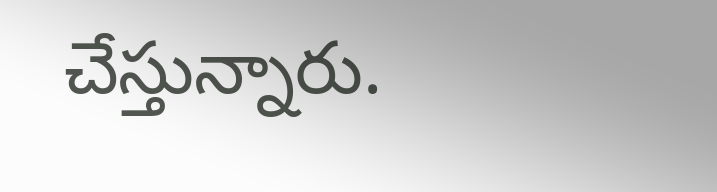చేస్తున్నారు.